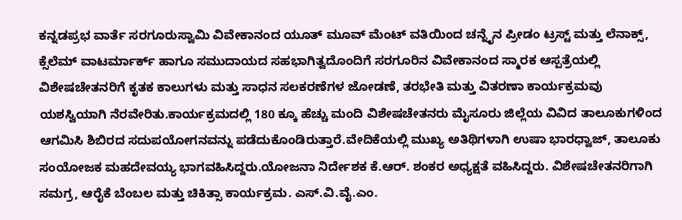ಕನ್ನಡಪ್ರಭ ವಾರ್ತೆ ಸರಗೂರುಸ್ವಾಮಿ ವಿವೇಕಾನಂದ ಯೂತ್ ಮೂವ್ ಮೆಂಟ್ ವತಿಯಿಂದ ಚನ್ನೈನ ಪ್ರೀಡಂ ಟ್ರಸ್ಟ್ ಮತ್ತು ಲೆನಾಕ್ಸ್, ಕ್ಸೆಲೆಮ್ ವಾಟರ್ಮಾರ್ಕ್ ಹಾಗೂ ಸಮುದಾಯದ ಸಹಭಾಗಿತ್ವದೊಂದಿಗೆ ಸರಗೂರಿನ ವಿವೇಕಾನಂದ ಸ್ಮಾರಕ ಆಸ್ಪತ್ರೆಯಲ್ಲಿ ವಿಶೇಷಚೇತನರಿಗೆ ಕೃತಕ ಕಾಲುಗಳು ಮತ್ತು ಸಾಧನ ಸಲಕರಣೆಗಳ ಜೋಡಣೆ, ತರಭೇತಿ ಮತ್ತು ವಿತರಣಾ ಕಾರ್ಯಕ್ರಮವು ಯಶಸ್ವಿಯಾಗಿ ನೆರವೇರಿತು.ಕಾರ್ಯಕ್ರಮದಲ್ಲಿ 180 ಕ್ಕೂ ಹೆಚ್ಚು ಮಂದಿ ವಿಶೇಷಚೇತನರು ಮೈಸೂರು ಜಿಲ್ಲೆಯ ವಿವಿದ ತಾಲೂಕುಗಳಿಂದ ಆಗಮಿಸಿ ಶಿಬಿರದ ಸದುಪಯೋಗನವನ್ನು ಪಡೆದುಕೊಂಡಿರುತ್ತಾರೆ.ವೇದಿಕೆಯಲ್ಲಿ ಮುಖ್ಯ ಅತಿಥಿಗಳಾಗಿ ಉಷಾ ಭಾರಧ್ವಾಜ್, ತಾಲೂಕು ಸಂಯೋಜಕ ಮಹದೇವಯ್ಯ ಭಾಗವಹಿಸಿದ್ದರು.ಯೋಜನಾ ನಿರ್ದೇಶಕ ಕೆ.ಆರ್. ಶಂಕರ ಅಧ್ಯಕ್ಷತೆ ವಹಿಸಿದ್ದರು. ವಿಶೇಷಚೇತನರಿಗಾಗಿ ಸಮಗ್ರ, ಆರೈಕೆ ಬೆಂಬಲ ಮತ್ತು ಚಿಕಿತ್ಸಾ ಕಾರ್ಯಕ್ರಮ. ಎಸ್.ವಿ.ವೈ.ಎಂ.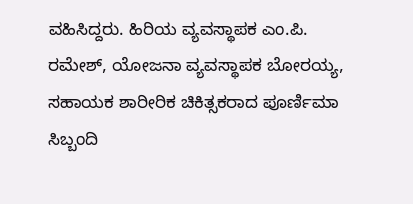ವಹಿಸಿದ್ದರು. ಹಿರಿಯ ವ್ಯವಸ್ಥಾಪಕ ಎಂ.ಪಿ. ರಮೇಶ್, ಯೋಜನಾ ವ್ಯವಸ್ಥಾಪಕ ಬೋರಯ್ಯ, ಸಹಾಯಕ ಶಾರೀರಿಕ ಚಿಕಿತ್ಸಕರಾದ ಪೂರ್ಣಿಮಾ ಸಿಬ್ಬಂದಿ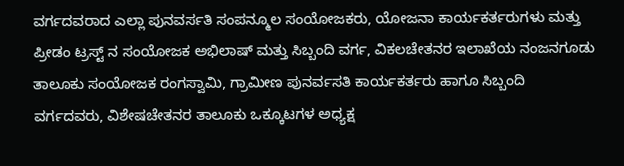ವರ್ಗದವರಾದ ಎಲ್ಲಾ ಪುನವರ್ಸತಿ ಸಂಪನ್ಮೂಲ ಸಂಯೋಜಕರು, ಯೋಜನಾ ಕಾರ್ಯಕರ್ತರುಗಳು ಮತ್ತು ಪ್ರೀಡಂ ಟ್ರಸ್ಟ್ ನ ಸಂಯೋಜಕ ಅಭಿಲಾಷ್ ಮತ್ತು ಸಿಬ್ಬಂದಿ ವರ್ಗ, ವಿಕಲಚೇತನರ ಇಲಾಖೆಯ ನಂಜನಗೂಡು ತಾಲೂಕು ಸಂಯೋಜಕ ರಂಗಸ್ವಾಮಿ, ಗ್ರಾಮೀಣ ಪುನರ್ವಸತಿ ಕಾರ್ಯಕರ್ತರು ಹಾಗೂ ಸಿಬ್ಬಂದಿ ವರ್ಗದವರು, ವಿಶೇಷಚೇತನರ ತಾಲೂಕು ಒಕ್ಕೂಟಗಳ ಅಧ್ಯಕ್ಷ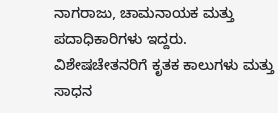ನಾಗರಾಜು, ಚಾಮನಾಯಕ ಮತ್ತು ಪದಾಧಿಕಾರಿಗಳು ಇದ್ದರು.
ವಿಶೇಷಚೇತನರಿಗೆ ಕೃತಕ ಕಾಲುಗಳು ಮತ್ತು ಸಾಧನ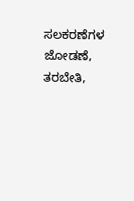ಸಲಕರಣೆಗಳ ಜೋಡಣೆ, ತರಬೇತಿ,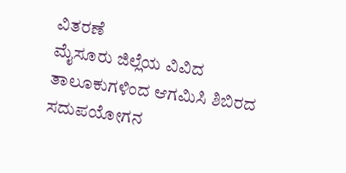ವಿತರಣೆ
ಮೈಸೂರು ಜಿಲ್ಲೆಯ ವಿವಿದ ತಾಲೂಕುಗಳಿಂದ ಆಗಮಿಸಿ ಶಿಬಿರದ ಸದುಪಯೋಗನ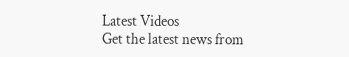Latest Videos
Get the latest news from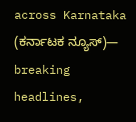across Karnataka (ಕರ್ನಾಟಕ ನ್ಯೂಸ್)— breaking headlines,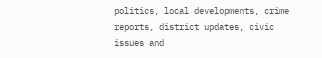politics, local developments, crime reports, district updates, civic issues and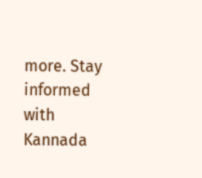more. Stay informed with Kannada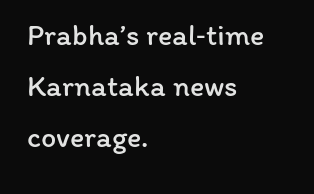Prabha’s real‑time Karnataka news coverage.